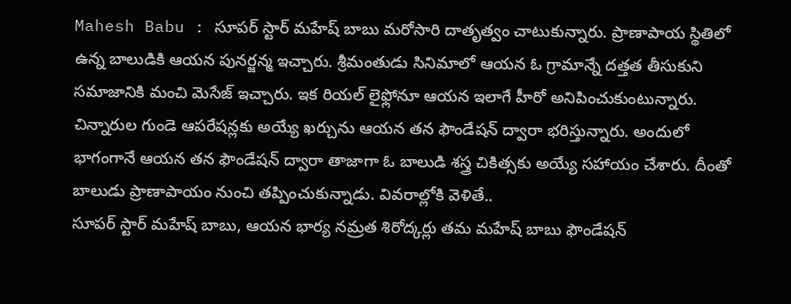Mahesh Babu : సూపర్ స్టార్ మహేష్ బాబు మరోసారి దాతృత్వం చాటుకున్నారు. ప్రాణాపాయ స్థితిలో ఉన్న బాలుడికి ఆయన పునర్జన్మ ఇచ్చారు. శ్రీమంతుడు సినిమాలో ఆయన ఓ గ్రామాన్నే దత్తత తీసుకుని సమాజానికి మంచి మెసేజ్ ఇచ్చారు. ఇక రియల్ లైఫ్లోనూ ఆయన ఇలాగే హీరో అనిపించుకుంటున్నారు. చిన్నారుల గుండె ఆపరేషన్లకు అయ్యే ఖర్చును ఆయన తన ఫౌండేషన్ ద్వారా భరిస్తున్నారు. అందులో భాగంగానే ఆయన తన ఫౌండేషన్ ద్వారా తాజాగా ఓ బాలుడి శస్త్ర చికిత్సకు అయ్యే సహాయం చేశారు. దీంతో బాలుడు ప్రాణాపాయం నుంచి తప్పించుకున్నాడు. వివరాల్లోకి వెళితే..
సూపర్ స్టార్ మహేష్ బాబు, ఆయన భార్య నమ్రత శిరోద్కర్లు తమ మహేష్ బాబు ఫౌండేషన్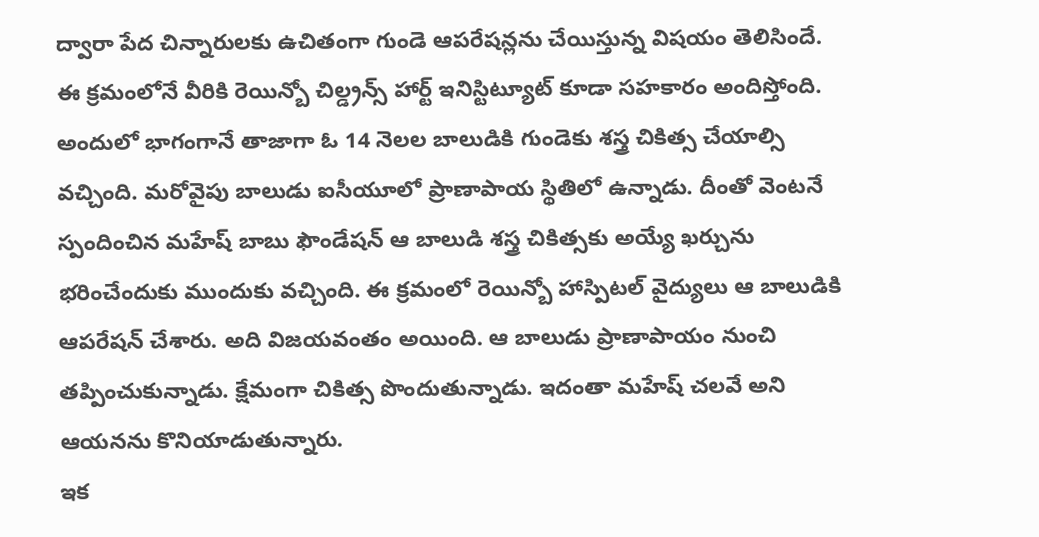ద్వారా పేద చిన్నారులకు ఉచితంగా గుండె ఆపరేషన్లను చేయిస్తున్న విషయం తెలిసిందే. ఈ క్రమంలోనే వీరికి రెయిన్బో చిల్డ్రన్స్ హార్ట్ ఇనిస్టిట్యూట్ కూడా సహకారం అందిస్తోంది. అందులో భాగంగానే తాజాగా ఓ 14 నెలల బాలుడికి గుండెకు శస్త్ర చికిత్స చేయాల్సి వచ్చింది. మరోవైపు బాలుడు ఐసీయూలో ప్రాణాపాయ స్థితిలో ఉన్నాడు. దీంతో వెంటనే స్పందించిన మహేష్ బాబు ఫౌండేషన్ ఆ బాలుడి శస్త్ర చికిత్సకు అయ్యే ఖర్చును భరించేందుకు ముందుకు వచ్చింది. ఈ క్రమంలో రెయిన్బో హాస్పిటల్ వైద్యులు ఆ బాలుడికి ఆపరేషన్ చేశారు. అది విజయవంతం అయింది. ఆ బాలుడు ప్రాణాపాయం నుంచి తప్పించుకున్నాడు. క్షేమంగా చికిత్స పొందుతున్నాడు. ఇదంతా మహేష్ చలవే అని ఆయనను కొనియాడుతున్నారు.
ఇక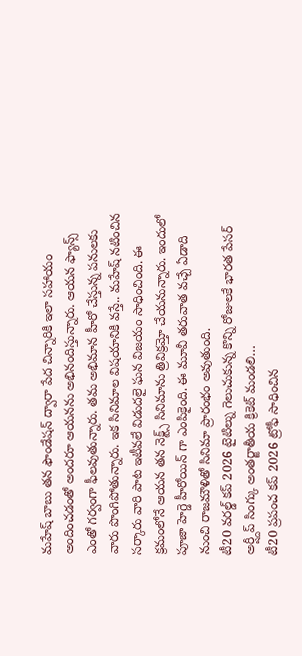మహేష్ బాబు తన ఫౌండేషన్ ద్వారా పేద చిన్నారికి ఇలా సహాయం అందించడంతో అందరూ ఆయనను అభినందిస్తున్నారు. ఆయన ఫ్యాన్స్ ఎంతో గర్వంగా ఫీలవుతున్నారు. తమ అభిమాన హీరో చేస్తున్న పనులకు వారు పొంగిపోతున్నారు. ఇక సినిమాల విషయానికి వస్తే.. మహేష్ నటించిన సర్కారు వారి పాట ఇటీవలే విడుదలై ఘన విజయం సాధించింది. ఈ క్రమంలోనే ఆయన తన నెక్ట్స్ సినిమాను త్రివిక్రమ్తో చేయనున్నారు. ఇందులో పూజా హెగ్డె హీరోయిన్ గా ఎంపికైంది. ఈ మూవీ తరువాత వచ్చే ఏడాది నుంచి రాజమౌళితో సినిమా ప్రారంభం అవుతుంది.
టీ20 వరల్డ్ కప్ 2026 టైటిల్ను గెలుచుకున్న కొన్ని రోజులకే భారత పేసర్ అర్ష్దీప్ సింగ్కు అంతర్జాతీయ క్రికెట్ మండలి…
టీ20 ప్రపంచ కప్ 2026 ట్రోఫీ సాధించిన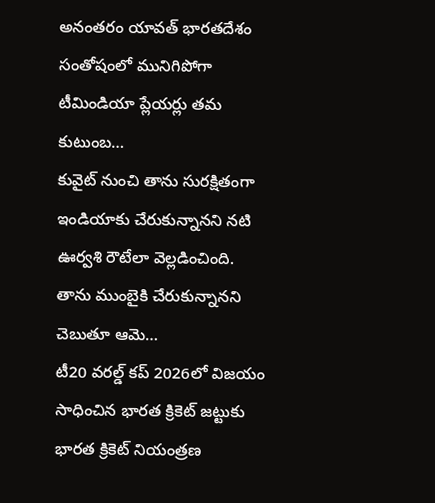అనంతరం యావత్ భారతదేశం సంతోషంలో మునిగిపోగా టీమిండియా ప్లేయర్లు తమ కుటుంబ…
కువైట్ నుంచి తాను సురక్షితంగా ఇండియాకు చేరుకున్నానని నటి ఊర్వశి రౌటేలా వెల్లడించింది. తాను ముంబైకి చేరుకున్నానని చెబుతూ ఆమె…
టీ20 వరల్డ్ కప్ 2026లో విజయం సాధించిన భారత క్రికెట్ జట్టుకు భారత క్రికెట్ నియంత్రణ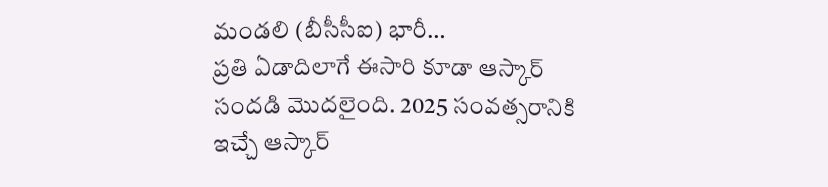మండలి (బీసీసీఐ) భారీ…
ప్రతి ఏడాదిలాగే ఈసారి కూడా ఆస్కార్ సందడి మొదలైంది. 2025 సంవత్సరానికి ఇచ్చే ఆస్కార్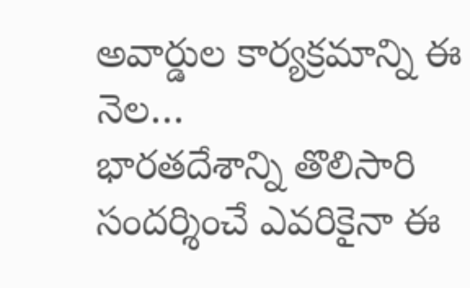అవార్డుల కార్యక్రమాన్ని ఈ నెల…
భారతదేశాన్ని తొలిసారి సందర్శించే ఎవరికైనా ఈ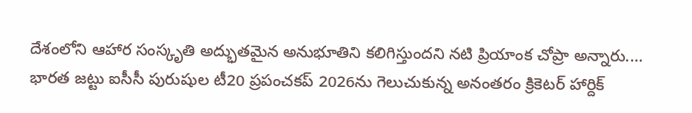దేశంలోని ఆహార సంస్కృతి అద్భుతమైన అనుభూతిని కలిగిస్తుందని నటి ప్రియాంక చోప్రా అన్నారు.…
భారత జట్టు ఐసీసీ పురుషుల టీ20 ప్రపంచకప్ 2026ను గెలుచుకున్న అనంతరం క్రికెటర్ హార్దిక్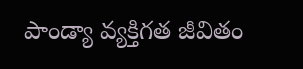పాండ్యా వ్యక్తిగత జీవితం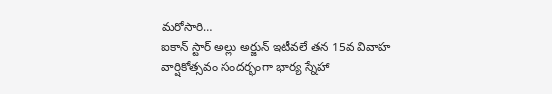మరోసారి…
ఐకాన్ స్టార్ అల్లు అర్జున్ ఇటీవలే తన 15వ వివాహ వార్షికోత్సవం సందర్భంగా భార్య స్నేహా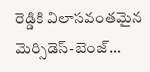రెడ్డికి విలాసవంతమైన మెర్సిడెస్-బెంజ్…